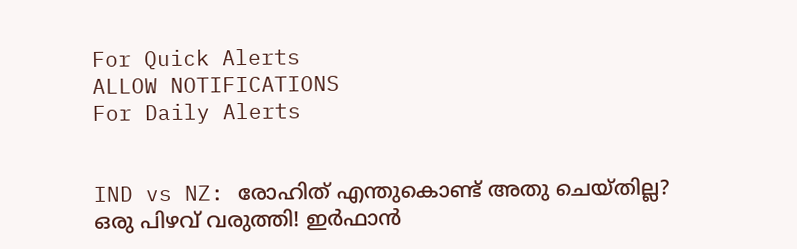For Quick Alerts
ALLOW NOTIFICATIONS
For Daily Alerts


IND vs NZ: രോഹിത് എന്തുകൊണ്ട് അതു ചെയ്തില്ല? ഒരു പിഴവ് വരുത്തി! ഇര്‍ഫാന്‍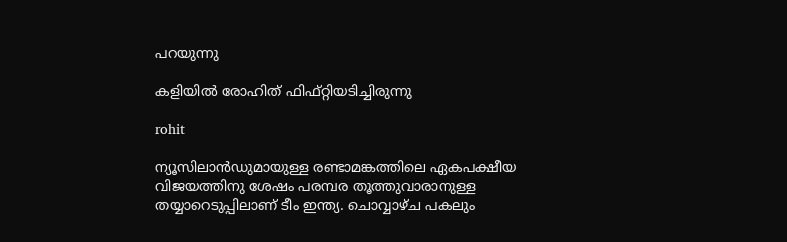പറയുന്നു

കളിയില്‍ രോഹിത് ഫിഫ്റ്റിയടിച്ചിരുന്നു

rohit

ന്യൂസിലാന്‍ഡുമായുള്ള രണ്ടാമങ്കത്തിലെ ഏകപക്ഷീയ വിജയത്തിനു ശേഷം പരമ്പര തൂത്തുവാരാനുള്ള തയ്യാറെടുപ്പിലാണ് ടീം ഇന്ത്യ. ചൊവ്വാഴ്ച പകലും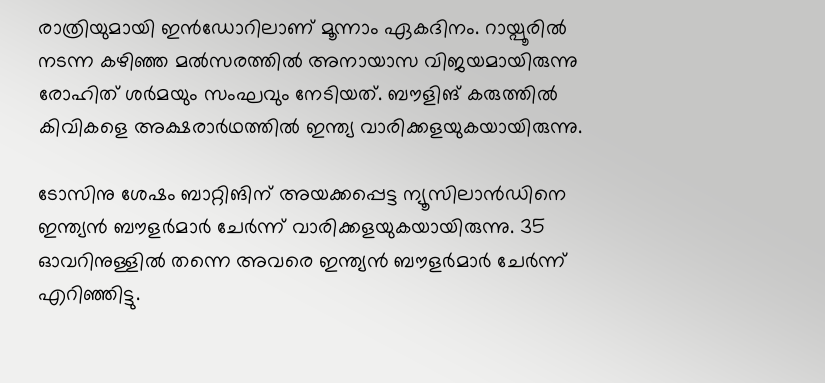രാത്രിയുമായി ഇന്‍ഡോറിലാണ് മൂന്നാം ഏകദിനം. റായ്പൂരില്‍ നടന്ന കഴിഞ്ഞ മല്‍സരത്തില്‍ അനായാസ വിജയമായിരുന്നു രോഹിത് ശര്‍മയും സംഘവും നേടിയത്. ബൗളിങ് കരുത്തില്‍ കിവികളെ അക്ഷരാര്‍ഥത്തില്‍ ഇന്ത്യ വാരിക്കളയുകയായിരുന്നു.

ടോസിനു ശേഷം ബാറ്റിങിന് അയക്കപ്പെട്ട ന്യൂസിലാന്‍ഡിനെ ഇന്ത്യന്‍ ബൗളര്‍മാര്‍ ചേര്‍ന്ന് വാരിക്കളയുകയായിരുന്നു. 35 ഓവറിനുള്ളില്‍ തന്നെ അവരെ ഇന്ത്യന്‍ ബൗളര്‍മാര്‍ ചേര്‍ന്ന് എറിഞ്ഞിട്ടു.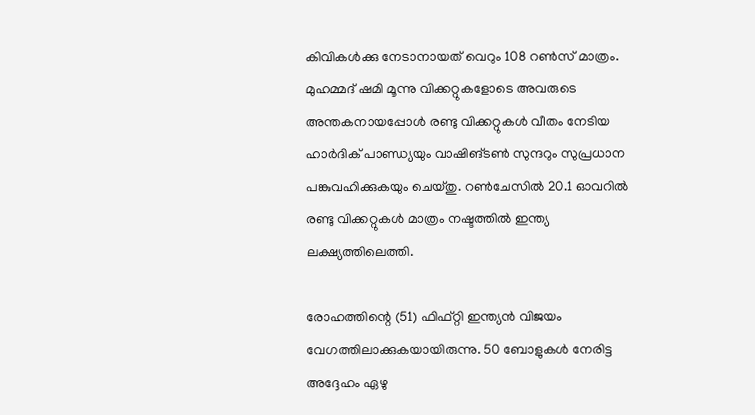കിവികള്‍ക്കു നേടാനായത് വെറും 108 റണ്‍സ് മാത്രം. മുഹമ്മദ് ഷമി മൂന്നു വിക്കറ്റുകളോടെ അവരുടെ അന്തകനായപ്പോള്‍ രണ്ടു വിക്കറ്റുകള്‍ വീതം നേടിയ ഹാര്‍ദിക് പാണ്ഡ്യയും വാഷിങ്ടണ്‍ സുന്ദറും സുപ്രധാന പങ്കുവഹിക്കുകയും ചെയ്തു. റണ്‍ചേസില്‍ 20.1 ഓവറില്‍ രണ്ടു വിക്കറ്റുകള്‍ മാത്രം നഷ്ടത്തില്‍ ഇന്ത്യ ലക്ഷ്യത്തിലെത്തി.

രോഹത്തിന്റെ (51) ഫിഫ്റ്റി ഇന്ത്യന്‍ വിജയം വേഗത്തിലാക്കുകയായിരുന്നു. 50 ബോളുകള്‍ നേരിട്ട അദ്ദേഹം ഏഴു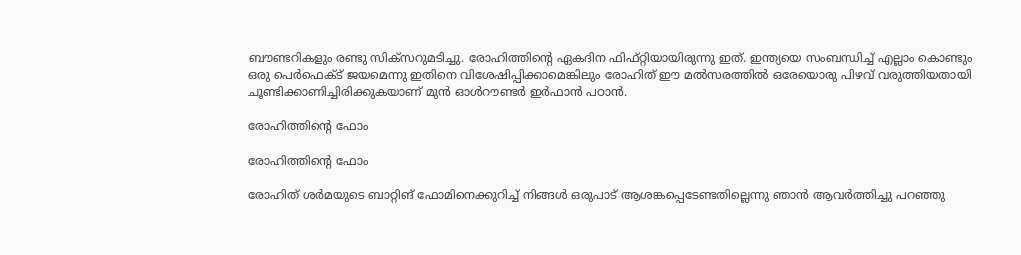ബൗണ്ടറികളും രണ്ടു സിക്‌സറുമടിച്ചു. രോഹിത്തിന്റെ ഏകദിന ഫിഫ്റ്റിയായിരുന്നു ഇത്. ഇന്ത്യയെ സംബന്ധിച്ച് എല്ലാം കൊണ്ടും ഒരു പെര്‍ഫെക്ട് ജയമെന്നു ഇതിനെ വിശേഷിപ്പിക്കാമെങ്കിലും രോഹിത് ഈ മല്‍സരത്തില്‍ ഒരേയൊരു പിഴവ് വരുത്തിയതായി ചൂണ്ടിക്കാണിച്ചിരിക്കുകയാണ് മുന്‍ ഓള്‍റൗണ്ടര്‍ ഇര്‍ഫാന്‍ പഠാന്‍.

രോഹിത്തിന്റെ ഫോം

രോഹിത്തിന്റെ ഫോം

രോഹിത് ശര്‍മയുടെ ബാറ്റിങ് ഫോമിനെക്കുറിച്ച് നിങ്ങള്‍ ഒരുപാട് ആശങ്കപ്പെടേണ്ടതില്ലെന്നു ഞാന്‍ ആവര്‍ത്തിച്ചു പറഞ്ഞു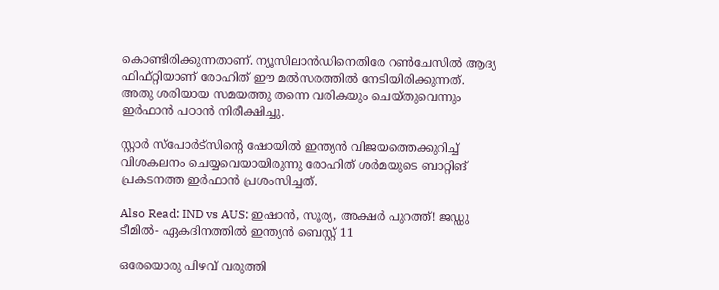കൊണ്ടിരിക്കുന്നതാണ്. ന്യൂസിലാന്‍ഡിനെതിരേ റണ്‍ചേസില്‍ ആദ്യ ഫിഫ്റ്റിയാണ് രോഹിത് ഈ മല്‍സരത്തില്‍ നേടിയിരിക്കുന്നത്. അതു ശരിയായ സമയത്തു തന്നെ വരികയും ചെയ്തുവെന്നും ഇര്‍ഫാന്‍ പഠാന്‍ നിരീക്ഷിച്ചു.

സ്റ്റാര്‍ സ്‌പോര്‍ട്‌സിന്റെ ഷോയില്‍ ഇന്ത്യന്‍ വിജയത്തെക്കുറിച്ച് വിശകലനം ചെയ്യവെയായിരുന്നു രോഹിത് ശര്‍മയുടെ ബാറ്റിങ് പ്രകടനത്ത ഇര്‍ഫാന്‍ പ്രശംസിച്ചത്.

Also Read: IND vs AUS: ഇഷാന്‍, സൂര്യ, അക്ഷര്‍ പുറത്ത്! ജഡ്ഡു ടീമില്‍- ഏകദിനത്തില്‍ ഇന്ത്യന്‍ ബെസ്റ്റ് 11

ഒരേയൊരു പിഴവ് വരുത്തി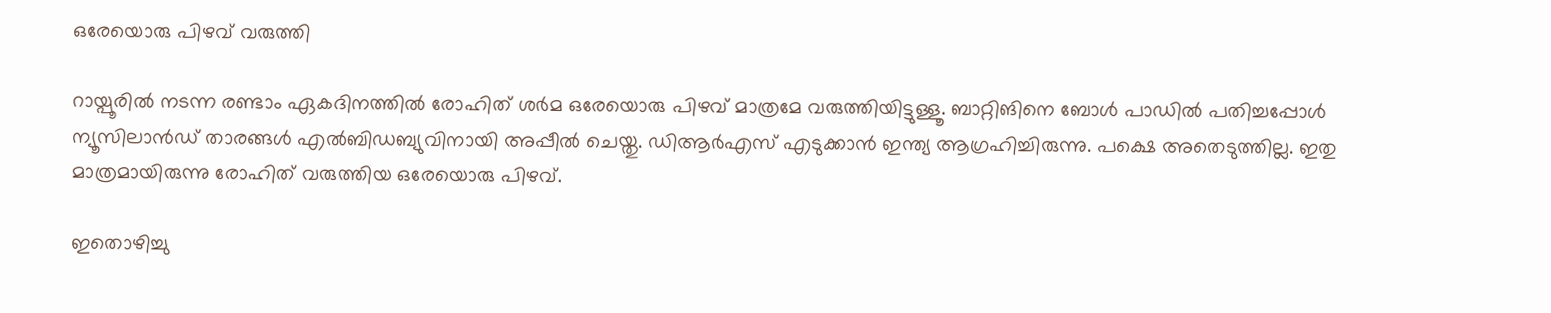ഒരേയൊരു പിഴവ് വരുത്തി

റായ്പൂരില്‍ നടന്ന രണ്ടാം ഏകദിനത്തില്‍ രോഹിത് ശര്‍മ ഒരേയൊരു പിഴവ് മാത്രമേ വരുത്തിയിട്ടുള്ളൂ. ബാറ്റിങിനെ ബോള്‍ പാഡില്‍ പതിച്ചപ്പോള്‍ ന്യൂസിലാന്‍ഡ് താരങ്ങള്‍ എല്‍ബിഡബ്യുവിനായി അപ്പീല്‍ ചെയ്തു. ഡിആര്‍എസ് എടുക്കാന്‍ ഇന്ത്യ ആഗ്രഹിച്ചിരുന്നു. പക്ഷെ അതെടുത്തില്ല. ഇതു മാത്രമായിരുന്നു രോഹിത് വരുത്തിയ ഒരേയൊരു പിഴവ്.

ഇതൊഴിച്ചു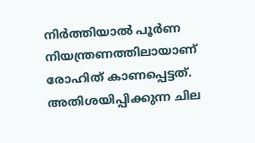നിര്‍ത്തിയാല്‍ പൂര്‍ണ നിയന്ത്രണത്തിലായാണ് രോഹിത് കാണപ്പെട്ടത്. അതിശയിപ്പിക്കുന്ന ചില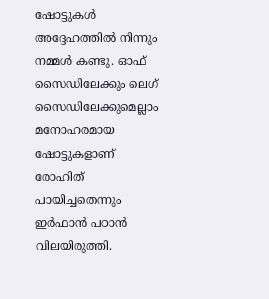ഷോട്ടുകള്‍ അദ്ദേഹത്തില്‍ നിന്നും നമ്മള്‍ കണ്ടു. ഓഫ് സൈഡിലേക്കും ലെഗ് സൈഡിലേക്കുമെല്ലാം മനോഹരമായ ഷോട്ടുകളാണ് രോഹിത് പായിച്ചതെന്നും ഇര്‍ഫാന്‍ പഠാന്‍ വിലയിരുത്തി.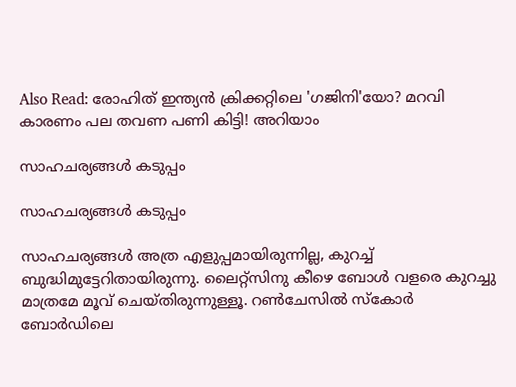Also Read: രോഹിത് ഇന്ത്യന്‍ ക്രിക്കറ്റിലെ 'ഗജിനി'യോ? മറവി കാരണം പല തവണ പണി കിട്ടി! അറിയാം

സാഹചര്യങ്ങള്‍ കടുപ്പം

സാഹചര്യങ്ങള്‍ കടുപ്പം

സാഹചര്യങ്ങള്‍ അത്ര എളുപ്പമായിരുന്നില്ല, കുറച്ച് ബുദ്ധിമുട്ടേറിതായിരുന്നു. ലൈറ്റ്‌സിനു കീഴെ ബോള്‍ വളരെ കുറച്ചു മാത്രമേ മൂവ് ചെയ്തിരുന്നുള്ളൂ. റണ്‍ചേസില്‍ സ്‌കോര്‍ ബോര്‍ഡിലെ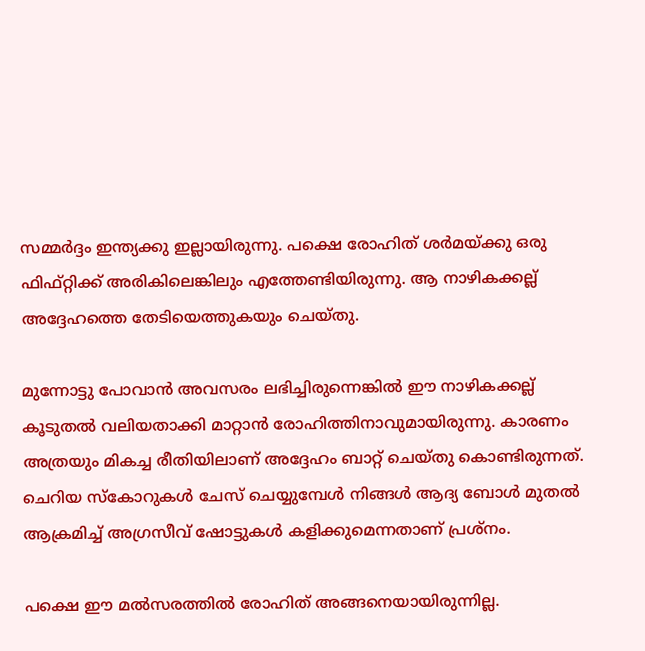സമ്മര്‍ദ്ദം ഇന്ത്യക്കു ഇല്ലായിരുന്നു. പക്ഷെ രോഹിത് ശര്‍മയ്ക്കു ഒരു ഫിഫ്റ്റിക്ക് അരികിലെങ്കിലും എത്തേണ്ടിയിരുന്നു. ആ നാഴികക്കല്ല് അദ്ദേഹത്തെ തേടിയെത്തുകയും ചെയ്തു.

മുന്നോട്ടു പോവാന്‍ അവസരം ലഭിച്ചിരുന്നെങ്കില്‍ ഈ നാഴികക്കല്ല് കൂടുതല്‍ വലിയതാക്കി മാറ്റാന്‍ രോഹിത്തിനാവുമായിരുന്നു. കാരണം അത്രയും മികച്ച രീതിയിലാണ് അദ്ദേഹം ബാറ്റ് ചെയ്തു കൊണ്ടിരുന്നത്. ചെറിയ സ്‌കോറുകള്‍ ചേസ് ചെയ്യുമ്പേള്‍ നിങ്ങള്‍ ആദ്യ ബോള്‍ മുതല്‍ ആക്രമിച്ച് അഗ്രസീവ് ഷോട്ടുകള്‍ കളിക്കുമെന്നതാണ് പ്രശ്‌നം.

പക്ഷെ ഈ മല്‍സരത്തില്‍ രോഹിത് അങ്ങനെയായിരുന്നില്ല.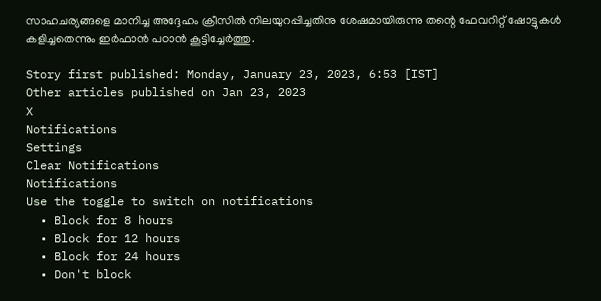സാഹചര്യങ്ങളെ മാനിച്ച അദ്ദേഹം ക്രീസില്‍ നിലയുറപ്പിച്ചതിനു ശേഷമായിരുന്നു തന്റെ ഫേവറിറ്റ് ഷോട്ടുകള്‍ കളിച്ചതെന്നും ഇര്‍ഫാന്‍ പഠാന്‍ കൂട്ടിച്ചേര്‍ത്തു.

Story first published: Monday, January 23, 2023, 6:53 [IST]
Other articles published on Jan 23, 2023
X
Notifications
Settings
Clear Notifications
Notifications
Use the toggle to switch on notifications
  • Block for 8 hours
  • Block for 12 hours
  • Block for 24 hours
  • Don't block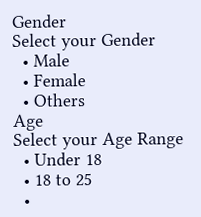Gender
Select your Gender
  • Male
  • Female
  • Others
Age
Select your Age Range
  • Under 18
  • 18 to 25
  •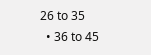26 to 35
  • 36 to 45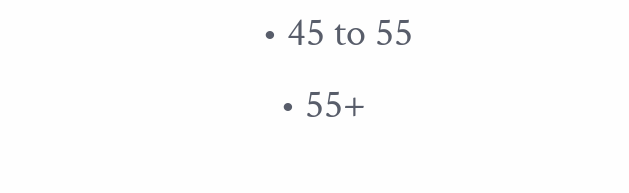• 45 to 55
  • 55+